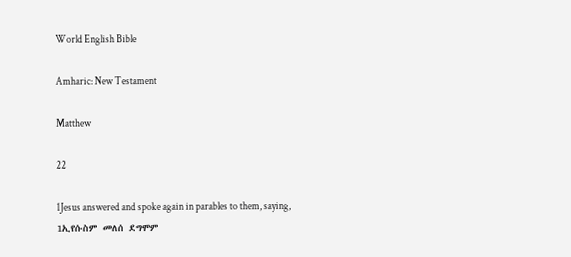World English Bible

Amharic: New Testament

Matthew

22

1Jesus answered and spoke again in parables to them, saying,
1ኢየሱስም መለሰ ደግሞም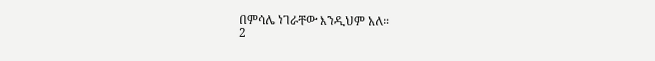በምሳሌ ነገራቸው እንዲህም አለ።
2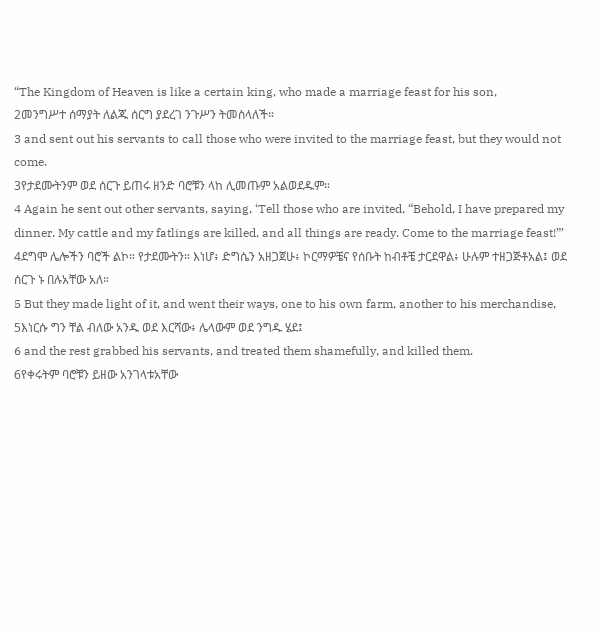“The Kingdom of Heaven is like a certain king, who made a marriage feast for his son,
2መንግሥተ ሰማያት ለልጁ ሰርግ ያደረገ ንጉሥን ትመስላለች።
3 and sent out his servants to call those who were invited to the marriage feast, but they would not come.
3የታደሙትንም ወደ ሰርጉ ይጠሩ ዘንድ ባሮቹን ላከ ሊመጡም አልወደዱም።
4 Again he sent out other servants, saying, ‘Tell those who are invited, “Behold, I have prepared my dinner. My cattle and my fatlings are killed, and all things are ready. Come to the marriage feast!”’
4ደግሞ ሌሎችን ባሮች ልኮ። የታደሙትን። እነሆ፥ ድግሴን አዘጋጀሁ፥ ኮርማዎቼና የሰቡት ከብቶቼ ታርደዋል፥ ሁሉም ተዘጋጅቶአል፤ ወደ ሰርጉ ኑ በሉአቸው አለ።
5 But they made light of it, and went their ways, one to his own farm, another to his merchandise,
5እነርሱ ግን ቸል ብለው አንዱ ወደ እርሻው፥ ሌላውም ወደ ንግዱ ሄደ፤
6 and the rest grabbed his servants, and treated them shamefully, and killed them.
6የቀሩትም ባሮቹን ይዘው አንገላቱአቸው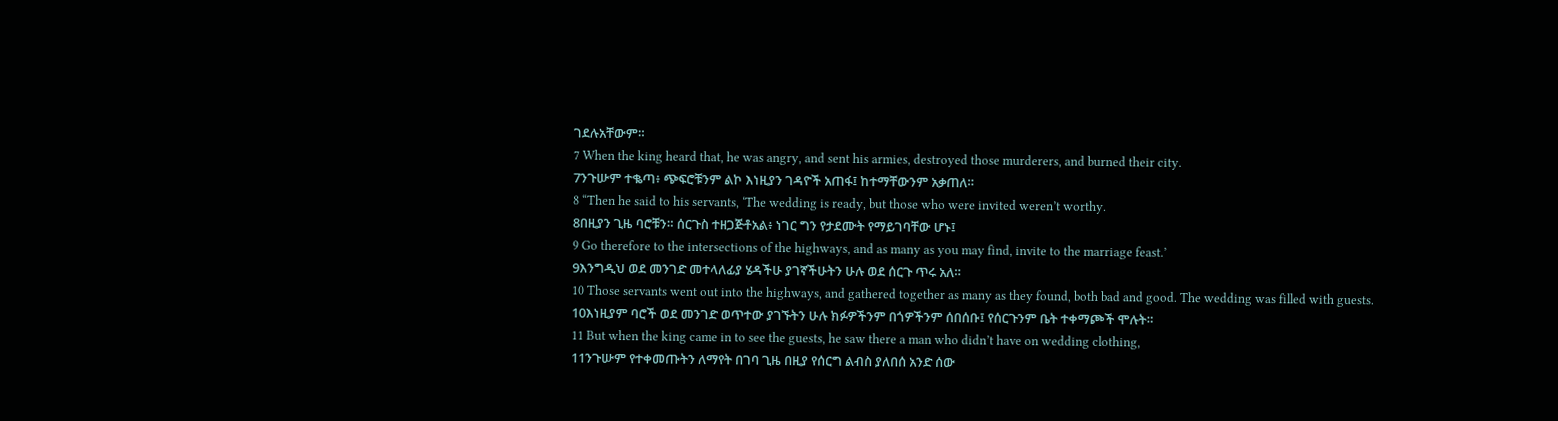ገደሉአቸውም።
7 When the king heard that, he was angry, and sent his armies, destroyed those murderers, and burned their city.
7ንጉሡም ተቈጣ፥ ጭፍሮቹንም ልኮ እነዚያን ገዳዮች አጠፋ፤ ከተማቸውንም አቃጠለ።
8 “Then he said to his servants, ‘The wedding is ready, but those who were invited weren’t worthy.
8በዚያን ጊዜ ባሮቹን። ሰርጉስ ተዘጋጅቶአል፥ ነገር ግን የታደሙት የማይገባቸው ሆኑ፤
9 Go therefore to the intersections of the highways, and as many as you may find, invite to the marriage feast.’
9እንግዲህ ወደ መንገድ መተላለፊያ ሄዳችሁ ያገኛችሁትን ሁሉ ወደ ሰርጉ ጥሩ አለ።
10 Those servants went out into the highways, and gathered together as many as they found, both bad and good. The wedding was filled with guests.
10እነዚያም ባሮች ወደ መንገድ ወጥተው ያገኙትን ሁሉ ክፉዎችንም በጎዎችንም ሰበሰቡ፤ የሰርጉንም ቤት ተቀማጮች ሞሉት።
11 But when the king came in to see the guests, he saw there a man who didn’t have on wedding clothing,
11ንጉሡም የተቀመጡትን ለማየት በገባ ጊዜ በዚያ የሰርግ ልብስ ያለበሰ አንድ ሰው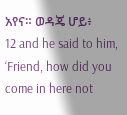አየና። ወዳጄ ሆይ፥
12 and he said to him, ‘Friend, how did you come in here not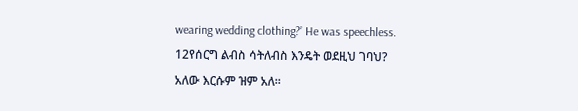wearing wedding clothing?’ He was speechless.
12የሰርግ ልብስ ሳትለብስ እንዴት ወደዚህ ገባህ? አለው እርሱም ዝም አለ።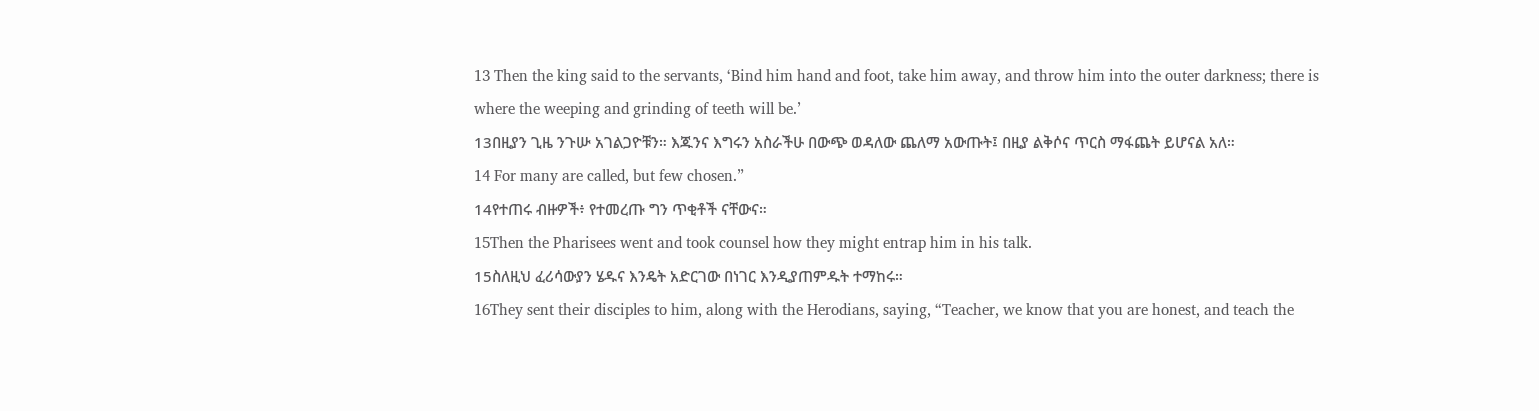13 Then the king said to the servants, ‘Bind him hand and foot, take him away, and throw him into the outer darkness; there is where the weeping and grinding of teeth will be.’
13በዚያን ጊዜ ንጉሡ አገልጋዮቹን። እጁንና እግሩን አስራችሁ በውጭ ወዳለው ጨለማ አውጡት፤ በዚያ ልቅሶና ጥርስ ማፋጨት ይሆናል አለ።
14 For many are called, but few chosen.”
14የተጠሩ ብዙዎች፥ የተመረጡ ግን ጥቂቶች ናቸውና።
15Then the Pharisees went and took counsel how they might entrap him in his talk.
15ስለዚህ ፈሪሳውያን ሄዱና እንዴት አድርገው በነገር እንዲያጠምዱት ተማከሩ።
16They sent their disciples to him, along with the Herodians, saying, “Teacher, we know that you are honest, and teach the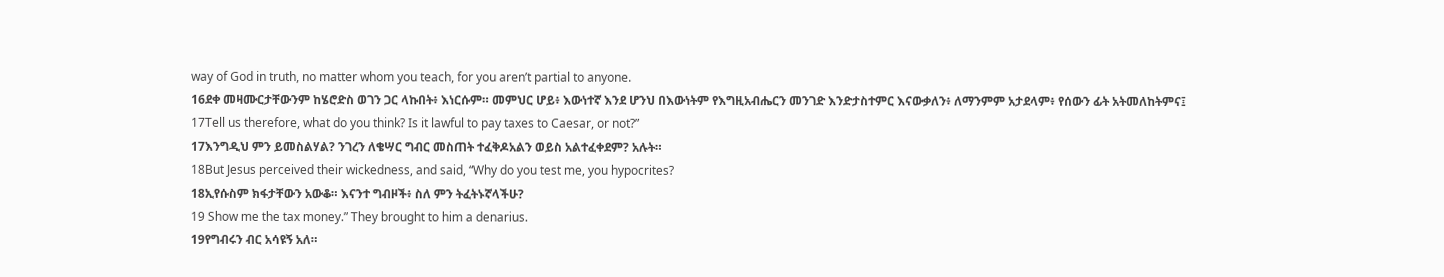way of God in truth, no matter whom you teach, for you aren’t partial to anyone.
16ደቀ መዛሙርታቸውንም ከሄሮድስ ወገን ጋር ላኩበት፥ እነርሱም። መምህር ሆይ፥ እውነተኛ እንደ ሆንህ በእውነትም የእግዚአብሔርን መንገድ እንድታስተምር እናውቃለን፥ ለማንምም አታደላም፥ የሰውን ፊት አትመለከትምና፤
17Tell us therefore, what do you think? Is it lawful to pay taxes to Caesar, or not?”
17እንግዲህ ምን ይመስልሃል? ንገረን ለቄሣር ግብር መስጠት ተፈቅዶአልን ወይስ አልተፈቀደም? አሉት።
18But Jesus perceived their wickedness, and said, “Why do you test me, you hypocrites?
18ኢየሱስም ክፋታቸውን አውቆ። እናንተ ግብዞች፥ ስለ ምን ትፈትኑኛላችሁ?
19 Show me the tax money.” They brought to him a denarius.
19የግብሩን ብር አሳዩኝ አለ።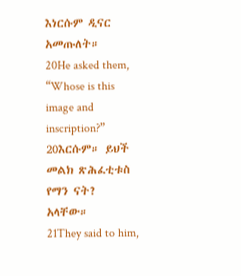እነርሱም ዲናር አመጡለት።
20He asked them, “Whose is this image and inscription?”
20እርሱም። ይህች መልክ ጽሕፈቲቱስ የማን ናት? አላቸው።
21They said to him,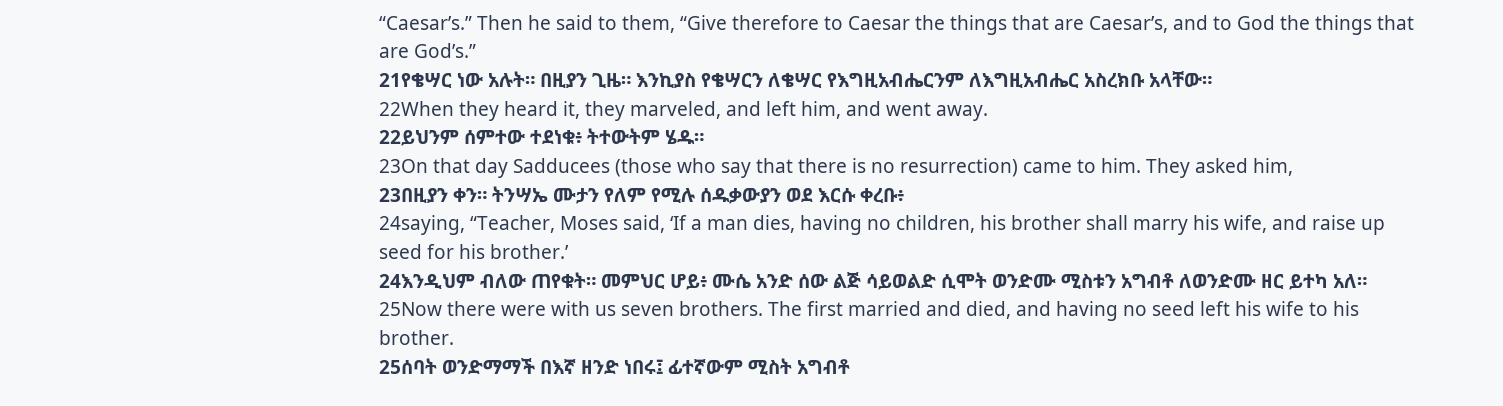“Caesar’s.” Then he said to them, “Give therefore to Caesar the things that are Caesar’s, and to God the things that are God’s.”
21የቄሣር ነው አሉት። በዚያን ጊዜ። እንኪያስ የቄሣርን ለቄሣር የእግዚአብሔርንም ለእግዚአብሔር አስረክቡ አላቸው።
22When they heard it, they marveled, and left him, and went away.
22ይህንም ሰምተው ተደነቁ፥ ትተውትም ሄዱ።
23On that day Sadducees (those who say that there is no resurrection) came to him. They asked him,
23በዚያን ቀን። ትንሣኤ ሙታን የለም የሚሉ ሰዱቃውያን ወደ እርሱ ቀረቡ፥
24saying, “Teacher, Moses said, ‘If a man dies, having no children, his brother shall marry his wife, and raise up seed for his brother.’
24እንዲህም ብለው ጠየቁት። መምህር ሆይ፥ ሙሴ አንድ ሰው ልጅ ሳይወልድ ሲሞት ወንድሙ ሚስቱን አግብቶ ለወንድሙ ዘር ይተካ አለ።
25Now there were with us seven brothers. The first married and died, and having no seed left his wife to his brother.
25ሰባት ወንድማማች በእኛ ዘንድ ነበሩ፤ ፊተኛውም ሚስት አግብቶ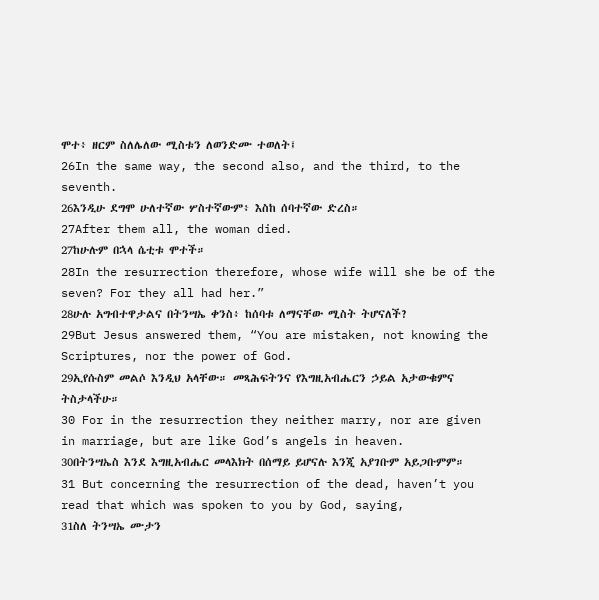ሞተ፥ ዘርም ስለሌለው ሚስቱን ለወንድሙ ተወለት፤
26In the same way, the second also, and the third, to the seventh.
26እንዲሁ ደግሞ ሁለተኛው ሦስተኛውም፥ እስከ ሰባተኛው ድረስ።
27After them all, the woman died.
27ከሁሉም በኋላ ሴቲቱ ሞተች።
28In the resurrection therefore, whose wife will she be of the seven? For they all had her.”
28ሁሉ አግብተዋታልና በትንሣኤ ቀንስ፥ ከሰባቱ ለማናቸው ሚስት ትሆናለች?
29But Jesus answered them, “You are mistaken, not knowing the Scriptures, nor the power of God.
29ኢየሱስም መልሶ እንዲህ አላቸው። መጻሕፍትንና የእግዚአብሔርን ኃይል አታውቁምና ትስታላችሁ።
30 For in the resurrection they neither marry, nor are given in marriage, but are like God’s angels in heaven.
30በትንሣኤስ እንደ እግዚአብሔር መላእክት በሰማይ ይሆናሉ እንጂ አያገቡም አይጋቡምም።
31 But concerning the resurrection of the dead, haven’t you read that which was spoken to you by God, saying,
31ስለ ትንሣኤ ሙታን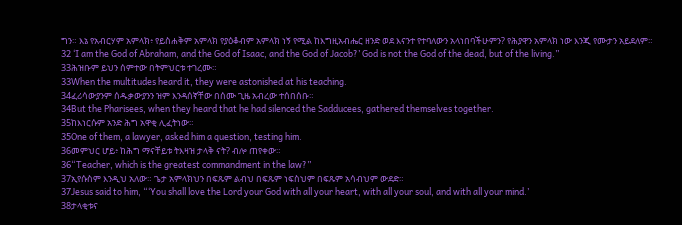ግን። እኔ የአብርሃም አምላክ፥ የይስሐቅም አምላክ የያዕቆብም አምላክ ነኝ የሚል ከእግዚአብሔር ዘንድ ወደ እናንተ የተባለውን አላነበባችሁምን? የሕያዋን አምላክ ነው እንጂ የሙታን አይደለም።
32 ‘I am the God of Abraham, and the God of Isaac, and the God of Jacob?’ God is not the God of the dead, but of the living.”
33ሕዝቡም ይህን ሰምተው በትምህርቱ ተገረሙ።
33When the multitudes heard it, they were astonished at his teaching.
34ፈሪሳውያንም ሰዱቃውያንን ዝም እንዳሰኛቸው በሰሙ ጊዜ አብረው ተሰበሰቡ።
34But the Pharisees, when they heard that he had silenced the Sadducees, gathered themselves together.
35ከእነርሱም አንድ ሕግ አዋቂ ሊፈትነው።
35One of them, a lawyer, asked him a question, testing him.
36መምህር ሆይ፥ ከሕግ ማናቸይቱ ትእዛዝ ታላቅ ናት? ብሎ ጠየቀው።
36“Teacher, which is the greatest commandment in the law?”
37ኢየሱስም እንዲህ አለው። ጌታ አምላክህን በፍጹም ልብህ በፍጹም ነፍስህም በፍጹም አሳብህም ውደድ።
37Jesus said to him, “‘You shall love the Lord your God with all your heart, with all your soul, and with all your mind.’
38ታላቂቱና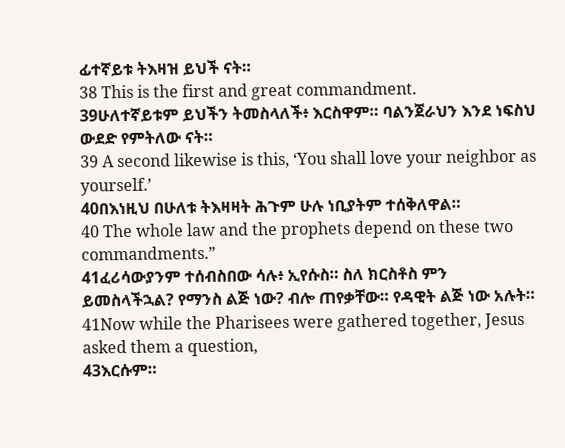ፊተኛይቱ ትእዛዝ ይህች ናት።
38 This is the first and great commandment.
39ሁለተኛይቱም ይህችን ትመስላለች፥ እርስዋም። ባልንጀራህን እንደ ነፍስህ ውደድ የምትለው ናት።
39 A second likewise is this, ‘You shall love your neighbor as yourself.’
40በእነዚህ በሁለቱ ትእዛዛት ሕጉም ሁሉ ነቢያትም ተሰቅለዋል።
40 The whole law and the prophets depend on these two commandments.”
41ፈሪሳውያንም ተሰብስበው ሳሉ፥ ኢየሱስ። ስለ ክርስቶስ ምን ይመስላችኋል? የማንስ ልጅ ነው? ብሎ ጠየቃቸው። የዳዊት ልጅ ነው አሉት።
41Now while the Pharisees were gathered together, Jesus asked them a question,
43እርሱም።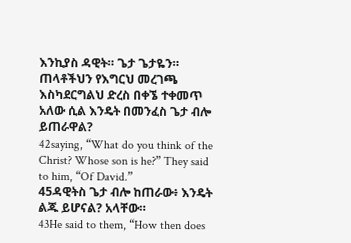እንኪያስ ዳዊት። ጌታ ጌታዬን። ጠላቶችህን የእግርህ መረገጫ እስካደርግልህ ድረስ በቀኜ ተቀመጥ አለው ሲል እንዴት በመንፈስ ጌታ ብሎ ይጠራዋል?
42saying, “What do you think of the Christ? Whose son is he?” They said to him, “Of David.”
45ዳዊትስ ጌታ ብሎ ከጠራው፥ እንዴት ልጁ ይሆናል? አላቸው።
43He said to them, “How then does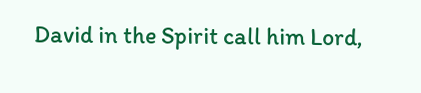David in the Spirit call him Lord,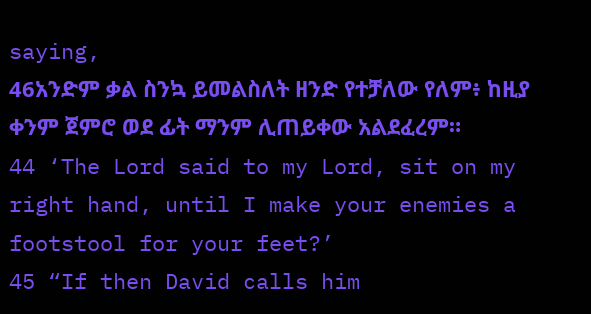saying,
46አንድም ቃል ስንኳ ይመልስለት ዘንድ የተቻለው የለም፥ ከዚያ ቀንም ጀምሮ ወደ ፊት ማንም ሊጠይቀው አልደፈረም።
44 ‘The Lord said to my Lord, sit on my right hand, until I make your enemies a footstool for your feet?’
45 “If then David calls him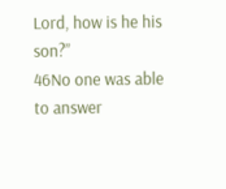Lord, how is he his son?”
46No one was able to answer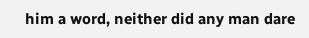him a word, neither did any man dare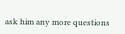ask him any more questions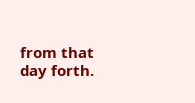from that day forth.